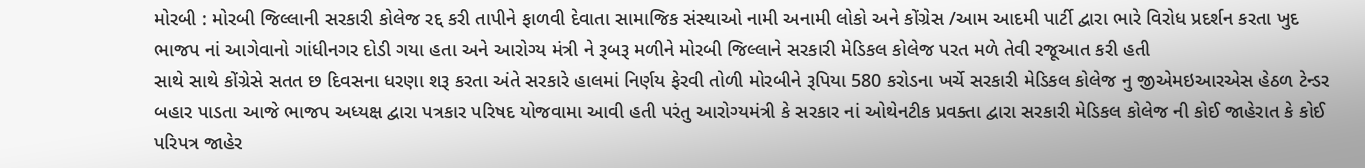મોરબી : મોરબી જિલ્લાની સરકારી કોલેજ રદ્દ કરી તાપીને ફાળવી દેવાતા સામાજિક સંસ્થાઓ નામી અનામી લોકો અને કોંગ્રેસ /આમ આદમી પાર્ટી દ્વારા ભારે વિરોધ પ્રદર્શન કરતા ખુદ ભાજપ નાં આગેવાનો ગાંધીનગર દોડી ગયા હતા અને આરોગ્ય મંત્રી ને રૂબરૂ મળીને મોરબી જિલ્લાને સરકારી મેડિકલ કોલેજ પરત મળે તેવી રજૂઆત કરી હતી
સાથે સાથે કોંગ્રેસે સતત છ દિવસના ધરણા શરૂ કરતા અંતે સરકારે હાલમાં નિર્ણય ફેરવી તોળી મોરબીને રૂપિયા 580 કરોડના ખર્ચે સરકારી મેડિકલ કોલેજ નુ જીએમઇઆરએસ હેઠળ ટેન્ડર બહાર પાડતા આજે ભાજપ અધ્યક્ષ દ્વારા પત્રકાર પરિષદ યોજવામા આવી હતી પરંતુ આરોગ્યમંત્રી કે સરકાર નાં ઓથેનટીક પ્રવક્તા દ્વારા સરકારી મેડિકલ કોલેજ ની કોઈ જાહેરાત કે કોઈ પરિપત્ર જાહેર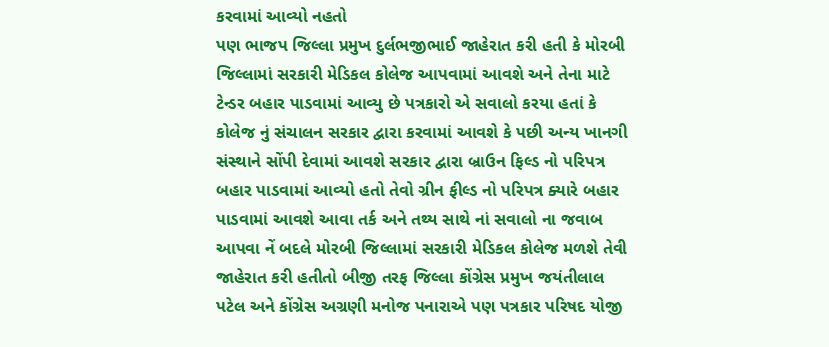કરવામાં આવ્યો નહતો
પણ ભાજપ જિલ્લા પ્રમુખ દુર્લભજીભાઈ જાહેરાત કરી હતી કે મોરબી જિલ્લામાં સરકારી મેડિકલ કોલેજ આપવામાં આવશે અને તેના માટે ટેન્ડર બહાર પાડવામાં આવ્યુ છે પત્રકારો એ સવાલો કરયા હતાં કે કોલેજ નું સંચાલન સરકાર દ્વારા કરવામાં આવશે કે પછી અન્ય ખાનગી સંસ્થાને સોંપી દેવામાં આવશે સરકાર દ્વારા બ્રાઉન ફિલ્ડ નો પરિપત્ર બહાર પાડવામાં આવ્યો હતો તેવો ગ્રીન ફીલ્ડ નો પરિપત્ર ક્યારે બહાર પાડવામાં આવશે આવા તર્ક અને તથ્ય સાથે નાં સવાલો ના જવાબ આપવા નેં બદલે મોરબી જિલ્લામાં સરકારી મેડિકલ કોલેજ મળશે તેવી જાહેરાત કરી હતીતો બીજી તરફ જિલ્લા કોંગ્રેસ પ્રમુખ જયંતીલાલ પટેલ અને કોંગ્રેસ અગ્રણી મનોજ પનારાએ પણ પત્રકાર પરિષદ યોજી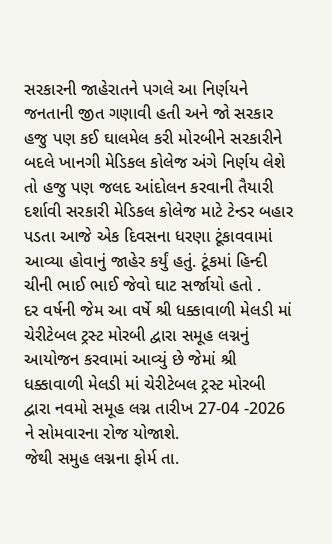સરકારની જાહેરાતને પગલે આ નિર્ણયને જનતાની જીત ગણાવી હતી અને જો સરકાર હજુ પણ કઈ ઘાલમેલ કરી મોરબીને સરકારીને બદલે ખાનગી મેડિકલ કોલેજ અંગે નિર્ણય લેશે તો હજુ પણ જલદ આંદોલન કરવાની તૈયારી દર્શાવી સરકારી મેડિકલ કોલેજ માટે ટેન્ડર બહાર પડતા આજે એક દિવસના ધરણા ટૂંકાવવામાં આવ્યા હોવાનું જાહેર કર્યું હતું. ટૂંકમાં હિન્દી ચીની ભાઈ ભાઈ જેવો ઘાટ સર્જાયો હતો .
દર વર્ષની જેમ આ વર્ષે શ્રી ધક્કાવાળી મેલડી માં ચેરીટેબલ ટ્રસ્ટ મોરબી દ્વારા સમૂહ લગ્નનું આયોજન કરવામાં આવ્યું છે જેમાં શ્રી ધક્કાવાળી મેલડી માં ચેરીટેબલ ટ્રસ્ટ મોરબી દ્વારા નવમો સમૂહ લગ્ન તારીખ 27-04 -2026 ને સોમવારના રોજ યોજાશે.
જેથી સમુહ લગ્નના ફોર્મ તા.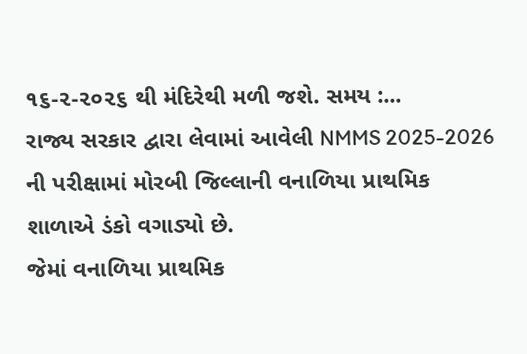૧૬-૨-૨૦૨૬ થી મંદિરેથી મળી જશે. સમય :...
રાજ્ય સરકાર દ્વારા લેવામાં આવેલી NMMS 2025-2026 ની પરીક્ષામાં મોરબી જિલ્લાની વનાળિયા પ્રાથમિક શાળાએ ડંકો વગાડ્યો છે.
જેમાં વનાળિયા પ્રાથમિક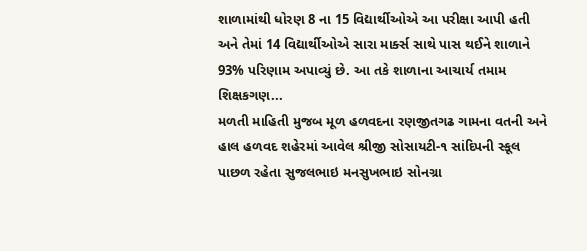શાળામાંથી ધોરણ 8 ના 15 વિદ્યાર્થીઓએ આ પરીક્ષા આપી હતી અને તેમાં 14 વિદ્યાર્થીઓએ સારા માર્ક્સ સાથે પાસ થઈને શાળાને 93% પરિણામ અપાવ્યું છે. આ તકે શાળાના આચાર્ય તમામ શિક્ષકગણ...
મળતી માહિતી મુજબ મૂળ હળવદના રણજીતગઢ ગામના વતની અને હાલ હળવદ શહેરમાં આવેલ શ્રીજી સોસાયટી-૧ સાંદિપની સ્કૂલ પાછળ રહેતા સુજલભાઇ મનસુખભાઇ સોનગ્રા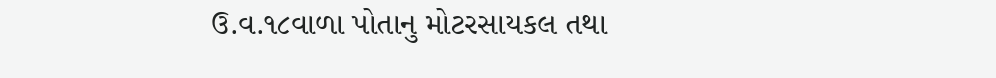ઉ.વ.૧૮વાળા પોતાનુ મોટરસાયકલ તથા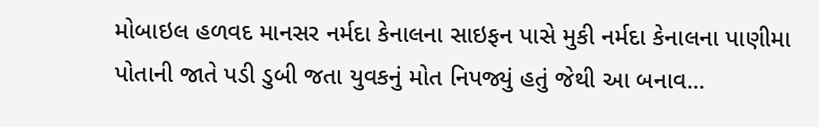મોબાઇલ હળવદ માનસર નર્મદા કેનાલના સાઇફન પાસે મુકી નર્મદા કેનાલના પાણીમા પોતાની જાતે પડી ડુબી જતા યુવકનું મોત નિપજ્યું હતું જેથી આ બનાવ...